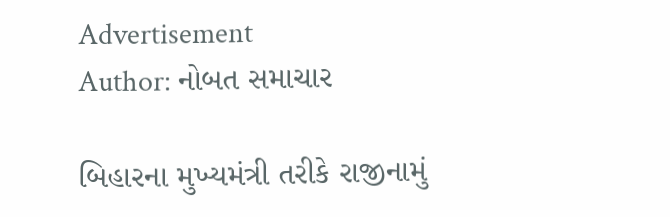Advertisement
Author: નોબત સમાચાર

બિહારના મુખ્યમંત્રી તરીકે રાજીનામું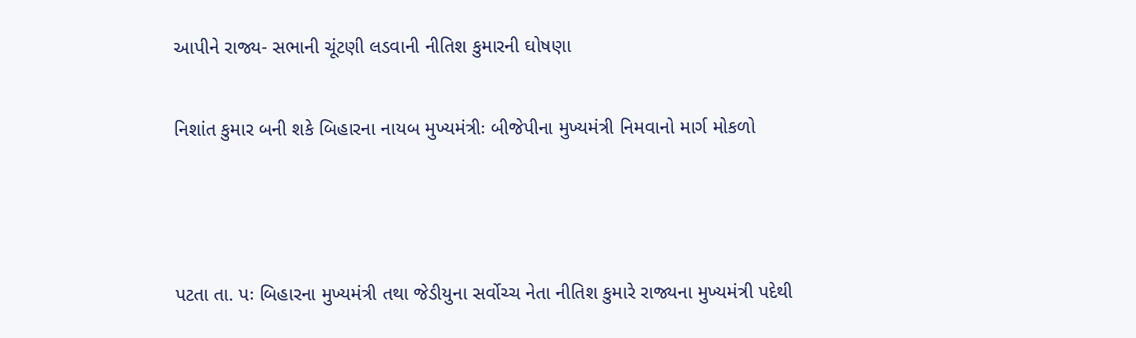આપીને રાજ્ય- સભાની ચૂંટણી લડવાની નીતિશ કુમારની ઘોષણા

નિશાંત કુમાર બની શકે બિહારના નાયબ મુખ્યમંત્રીઃ બીજેપીના મુખ્યમંત્રી નિમવાનો માર્ગ મોકળો



પટતા તા. પઃ બિહારના મુખ્યમંત્રી તથા જેડીયુના સર્વોચ્ચ નેતા નીતિશ કુમારે રાજ્યના મુખ્યમંત્રી પદેથી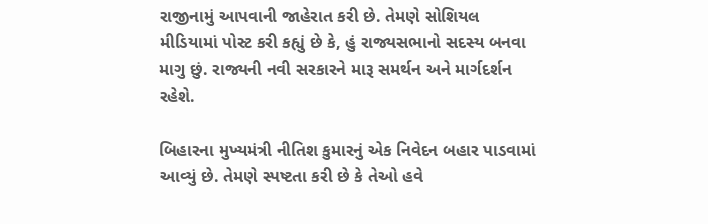રાજીનામું આપવાની જાહેરાત કરી છે. તેમણે સોશિયલ મીડિયામાં પોસ્ટ કરી કહ્યું છે કે, હું રાજ્યસભાનો સદસ્ય બનવા માગુ છું. રાજ્યની નવી સરકારને મારૂ સમર્થન અને માર્ગદર્શન રહેશે.

બિહારના મુખ્યમંત્રી નીતિશ કુમારનું એક નિવેદન બહાર પાડવામાં આવ્યું છે. તેમણે સ્પષ્ટતા કરી છે કે તેઓ હવે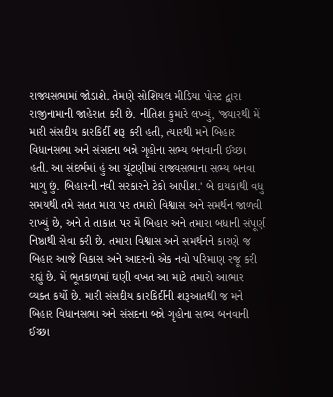રાજ્યસભામાં જોડાશે. તેમણે સોશિયલ મીડિયા પોસ્ટ દ્વારા રાજીનામાની જાહેરાત કરી છે. નીતિશ કુમારે લખ્યું, 'જ્યારથી મેં મારી સંસદીય કારકિર્દી શરૂ કરી હતી, ત્યારથી મને બિહાર વિધાનસભા અને સંસદના બન્ને ગૃહોના સભ્ય બનવાની ઈચ્છા હતી. આ સંદર્ભમાં હું આ ચૂંટણીમાં રાજ્યસભાના સભ્ય બનવા માગુ છું. બિહારની નવી સરકારને ટેકો આપીશ.' બે દાયકાથી વધુ સમયથી તમે સતત મારા પર તમારો વિશ્વાસ અને સમર્થન જાળવી રાખ્યું છે, અને તે તાકાત પર મેં બિહાર અને તમારા બધાની સંપૂર્ણ નિષ્ઠાથી સેવા કરી છે. તમારા વિશ્વાસ અને સમર્થનને કારણે જ બિહાર આજે વિકાસ અને આદરનો એક નવો પરિમાણ રજૂ કરી રહ્યું છે. મેં ભૂતકાળમાં ઘણી વખત આ માટે તમારો આભાર વ્યક્ત કર્યો છે. મારી સંસદીય કારકિર્દીની શરૂઆતથી જ મને બિહાર વિધાનસભા અને સંસદના બન્ને ગૃહોના સભ્ય બનવાની ઈચ્છા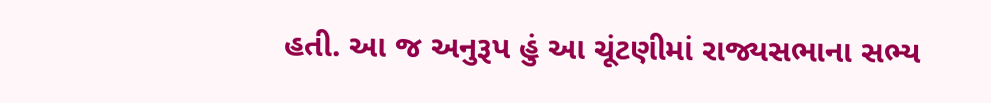હતી. આ જ અનુરૂપ હું આ ચૂંટણીમાં રાજ્યસભાના સભ્ય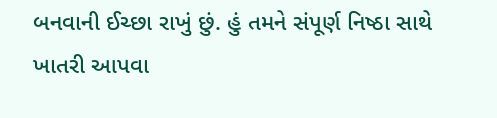બનવાની ઈચ્છા રાખું છું. હું તમને સંપૂર્ણ નિષ્ઠા સાથે ખાતરી આપવા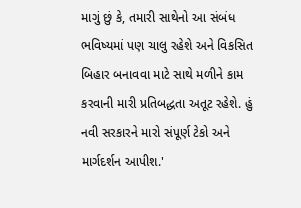માગું છું કે, તમારી સાથેનો આ સંબંધ ભવિષ્યમાં પણ ચાલુ રહેશે અને વિકસિત બિહાર બનાવવા માટે સાથે મળીને કામ કરવાની મારી પ્રતિબદ્ધતા અતૂટ રહેશે. હું નવી સરકારને મારો સંપૂર્ણ ટેકો અને માર્ગદર્શન આપીશ.'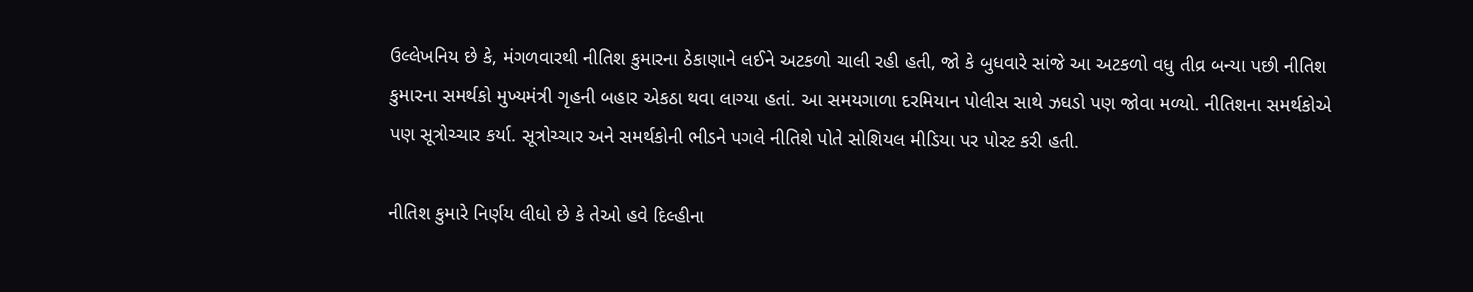ઉલ્લેખનિય છે કે, મંગળવારથી નીતિશ કુમારના ઠેકાણાને લઈને અટકળો ચાલી રહી હતી, જો કે બુધવારે સાંજે આ અટકળો વધુ તીવ્ર બન્યા પછી નીતિશ કુમારના સમર્થકો મુખ્યમંત્રી ગૃહની બહાર એકઠા થવા લાગ્યા હતાં. આ સમયગાળા દરમિયાન પોલીસ સાથે ઝઘડો પણ જોવા મળ્યો. નીતિશના સમર્થકોએ પણ સૂત્રોચ્ચાર કર્યા. સૂત્રોચ્ચાર અને સમર્થકોની ભીડને પગલે નીતિશે પોતે સોશિયલ મીડિયા પર પોસ્ટ કરી હતી.

નીતિશ કુમારે નિર્ણય લીધો છે કે તેઓ હવે દિલ્હીના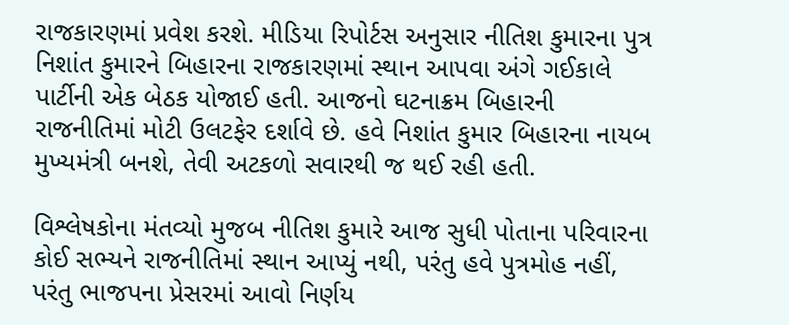રાજકારણમાં પ્રવેશ કરશે. મીડિયા રિપોર્ટસ અનુસાર નીતિશ કુમારના પુત્ર નિશાંત કુમારને બિહારના રાજકારણમાં સ્થાન આપવા અંગે ગઈકાલે પાર્ટીની એક બેઠક યોજાઈ હતી. આજનો ઘટનાક્રમ બિહારની રાજનીતિમાં મોટી ઉલટફેર દર્શાવે છે. હવે નિશાંત કુમાર બિહારના નાયબ મુખ્યમંત્રી બનશે, તેવી અટકળો સવારથી જ થઈ રહી હતી.

વિશ્લેષકોના મંતવ્યો મુજબ નીતિશ કુમારે આજ સુધી પોતાના પરિવારના કોઈ સભ્યને રાજનીતિમાં સ્થાન આપ્યું નથી, પરંતુ હવે પુત્રમોહ નહીં, પરંતુ ભાજપના પ્રેસરમાં આવો નિર્ણય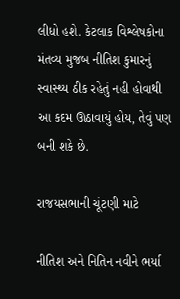લીધો હશે. કેટલાક વિશ્લેષકોના મંતવ્ય મુજબ નીતિશ કુમારનું સ્વાસ્થ્ય ઠીક રહેતું નહી હોવાથી આ કદમ ઊઠાવાયું હોય, તેવું પણ બની શકે છે.

રાજયસભાની ચૂંટણી માટે

નીતિશ અને નિતિન નવીને ભર્યા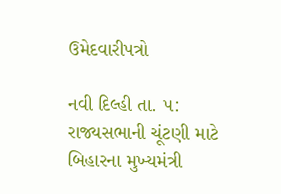ઉમેદવારીપત્રો

નવી દિલ્હી તા. ૫: રાજ્યસભાની ચૂંટણી માટે બિહારના મુખ્યમંત્રી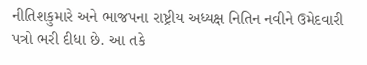નીતિશકુમારે અને ભાજપના રાષ્ટ્રીય અધ્યક્ષ નિતિન નવીને ઉમેદવારી પત્રો ભરી દીધા છે. આ તકે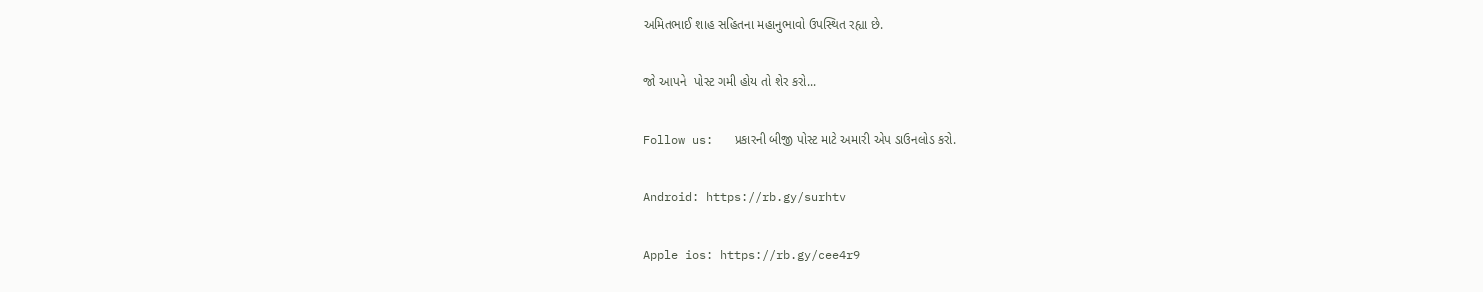અમિતભાઈ શાહ સહિતના મહાનુભાવો ઉપસ્થિત રહ્યા છે.

જો આપને  પોસ્ટ ગમી હોય તો શેર કરો...

Follow us:   પ્રકારની બીજી પોસ્ટ માટે અમારી એપ ડાઉનલોડ કરો.

Android: https://rb.gy/surhtv

Apple ios: https://rb.gy/cee4r9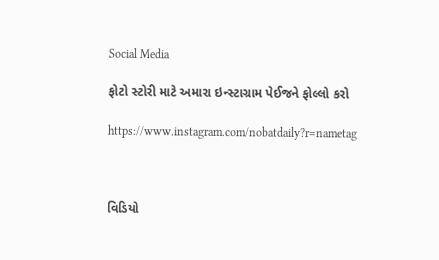Social Media

ફોટો સ્ટોરી માટે અમારા ઇન્સ્ટાગ્રામ પેઈજને ફોલ્લો કરો

https://www.instagram.com/nobatdaily?r=nametag



વિડિયો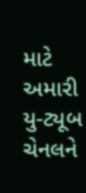માટે અમારી યુ-ટ્યૂબ ચેનલને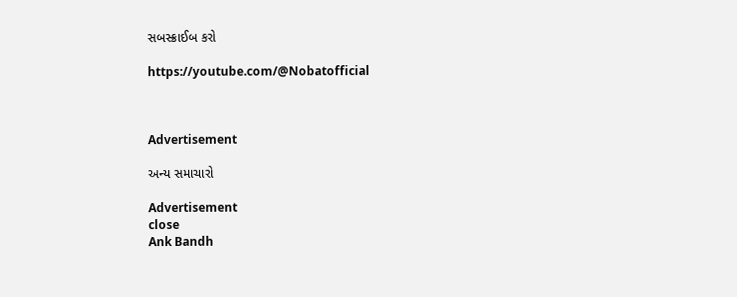સબસ્ક્રાઈબ કરો

https://youtube.com/@Nobatofficial



Advertisement

અન્ય સમાચારો

Advertisement
close
Ank Bandh